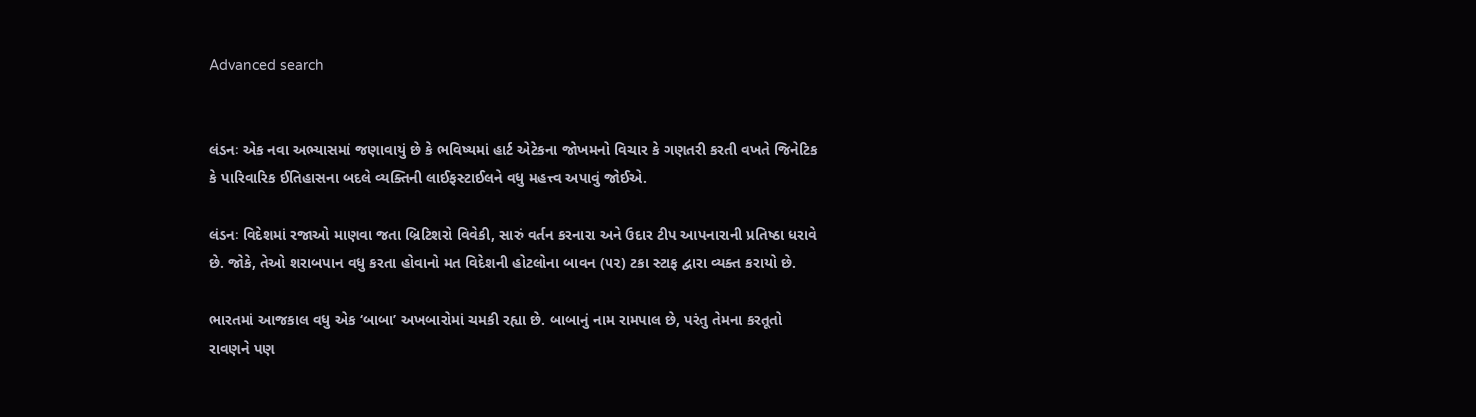Advanced search


લંડનઃ એક નવા અભ્યાસમાં જણાવાયું છે કે ભવિષ્યમાં હાર્ટ એટેકના જોખમનો વિચાર કે ગણતરી કરતી વખતે જિનેટિક કે પારિવારિક ઈતિહાસના બદલે વ્યક્તિની લાઈફસ્ટાઈલને વધુ મહત્ત્વ અપાવું જોઈએ.

લંડનઃ વિદેશમાં રજાઓ માણવા જતા બ્રિટિશરો વિવેકી, સારું વર્તન કરનારા અને ઉદાર ટીપ આપનારાની પ્રતિષ્ઠા ધરાવે છે. જોકે, તેઓ શરાબપાન વધુ કરતા હોવાનો મત વિદેશની હોટલોના બાવન (૫૨) ટકા સ્ટાફ દ્વારા વ્યક્ત કરાયો છે.

ભારતમાં આજકાલ વધુ એક ‘બાબા’ અખબારોમાં ચમકી રહ્યા છે. બાબાનું નામ રામપાલ છે, પરંતુ તેમના કરતૂતો રાવણને પણ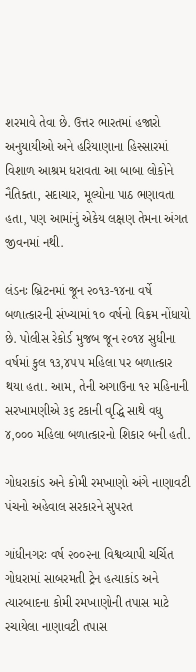શરમાવે તેવા છે. ઉત્તર ભારતમાં હજારો અનુયાયીઓ અને હરિયાણાના હિસ્સારમાં વિશાળ આશ્રમ ધરાવતા આ બાબા લોકોને નૈતિક્તા, સદાચાર, મૂલ્યોના પાઠ ભણાવતા હતા, પણ આમાંનું એકેય લક્ષણ તેમના અંગત જીવનમાં નથી.

લંડનઃ બ્રિટનમાં જૂન ૨૦૧૩-૧૪ના વર્ષે બળાત્કારની સંખ્યામાં ૧૦ વર્ષનો વિક્રમ નોંધાયો છે. પોલીસ રેકોર્ડ મુજબ જૂન ૨૦૧૪ સુધીના વર્ષમાં કુલ ૧૩,૪૫૫ મહિલા પર બળાત્કાર થયા હતા. આમ, તેની અગાઉના ૧૨ મહિનાની સરખામણીએ ૩૬ ટકાની વૃદ્ધિ સાથે વધુ ૪,૦૦૦ મહિલા બળાત્કારનો શિકાર બની હતી.

ગોધરાકાંડ અને કોમી રમખાણો અંગે નાણાવટી પંચનો અહેવાલ સરકારને સુપરત

ગાંધીનગરઃ વર્ષ ૨૦૦૨ના વિશ્વવ્યાપી ચર્ચિત ગોધરામાં સાબરમતી ટ્રેન હત્યાકાંડ અને ત્યારબાદના કોમી રમખાણોની તપાસ માટે રચાયેલા નાણાવટી તપાસ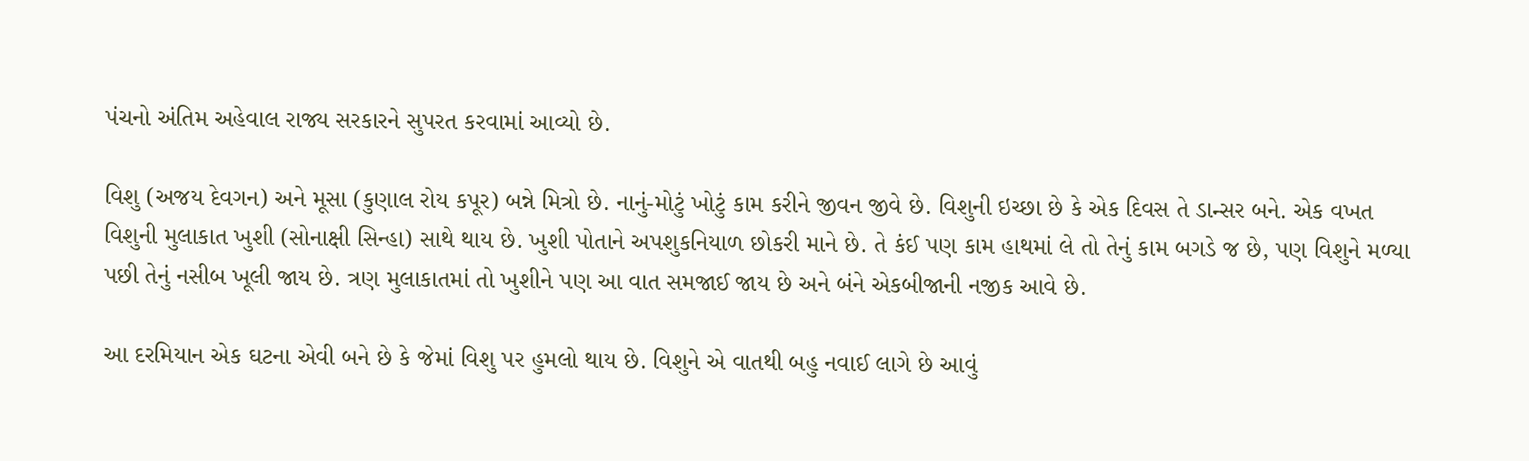પંચનો અંતિમ અહેવાલ રાજ્ય સરકારને સુપરત કરવામાં આવ્યો છે.

વિશુ (અજય દેવગન) અને મૂસા (કુણાલ રોય કપૂર) બન્ને મિત્રો છે. નાનું-મોટું ખોટું કામ કરીને જીવન જીવે છે. વિશુની ઇચ્છા છે કે એક દિવસ તે ડાન્સર બને. એક વખત વિશુની મુલાકાત ખુશી (સોનાક્ષી સિન્હા) સાથે થાય છે. ખુશી પોતાને અપશુકનિયાળ છોકરી માને છે. તે કંઈ પણ કામ હાથમાં લે તો તેનું કામ બગડે જ છે, પણ વિશુને મળ્યા પછી તેનું નસીબ ખૂલી જાય છે. ત્રણ મુલાકાતમાં તો ખુશીને પણ આ વાત સમજાઈ જાય છે અને બંને એકબીજાની નજીક આવે છે.

આ દરમિયાન એક ઘટના એવી બને છે કે જેમાં વિશુ પર હુમલો થાય છે. વિશુને એ વાતથી બહુ નવાઈ લાગે છે આવું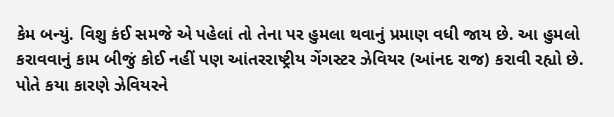કેમ બન્યું. વિશુ કંઈ સમજે એ પહેલાં તો તેના પર હુમલા થવાનું પ્રમાણ વધી જાય છે. આ હુમલો કરાવવાનું કામ બીજું કોઈ નહીં પણ આંતરરાષ્ટ્રીય ગેંગસ્ટર ઝેવિયર (આંનદ રાજ) કરાવી રહ્યો છે. પોતે કયા કારણે ઝેવિયરને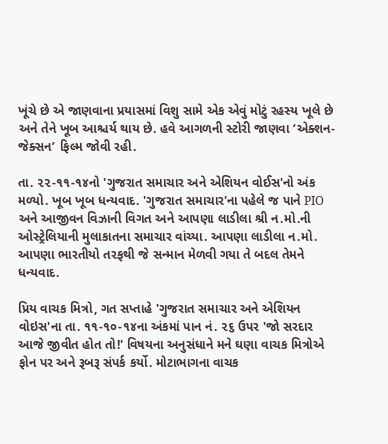ખૂંચે છે એ જાણવાના પ્રયાસમાં વિશુ સામે એક એવું મોટું રહસ્ય ખૂલે છે અને તેને ખૂબ આશ્ચર્ય થાય છે. હવે આગળની સ્ટોરી જાણવા ‘એક્શન-જેક્સન’ ફિલ્મ જોવી રહી.

તા. ૨૨-૧૧-૧૪નો 'ગુજરાત સમાચાર અને એશિયન વોઈસ'નો અંક મળ્યો. ખૂબ ખૂબ ધન્યવાદ. 'ગુજરાત સમાચાર'ના પહેલે જ પાને PIO અને આજીવન વિઝાની વિગત અને આપણા લાડીલા શ્રી ન.મો.ની ઓસ્ટ્રેલિયાની મુલાકાતના સમાચાર વાંચ્યા. આપણા લાડીલા ન.મો. આપણા ભારતીયો તરફથી જે સન્માન મેળવી ગયા તે બદલ તેમને ધન્યવાદ.

પ્રિય વાચક મિત્રો, ગત સપ્તાહે 'ગુજરાત સમાચાર અને એશિયન વોઇસ'ના તા. ૧૧-૧૦-૧૪ના અંકમાં પાન નં. ૨૬ ઉપર 'જો સરદાર આજે જીવીત હોત તો!' વિષયના અનુસંધાને મને ઘણા વાચક મિત્રોએ ફોન પર અને રૂબરૂ સંપર્ક કર્યો. મોટાભાગના વાચક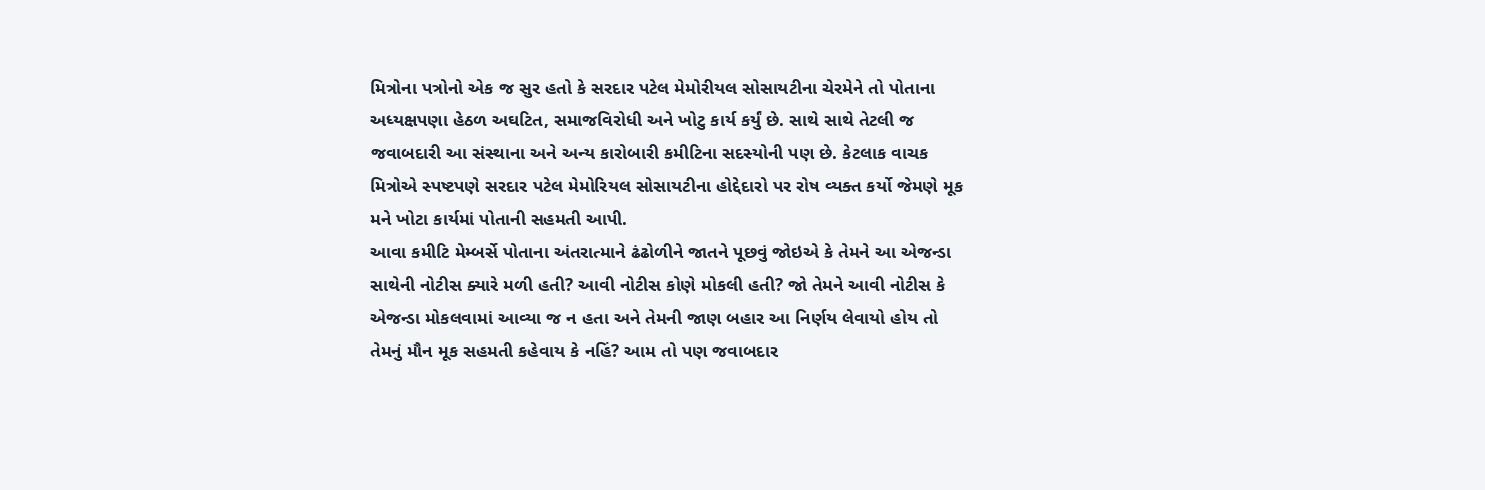મિત્રોના પત્રોનો એક જ સુર હતો કે સરદાર પટેલ મેમોરીયલ સોસાયટીના ચેરમેને તો પોતાના અધ્યક્ષપણા હેઠળ અઘટિત, સમાજવિરોધી અને ખોટુ કાર્ય કર્યું છે. સાથે સાથે તેટલી જ જવાબદારી આ સંસ્થાના અને અન્ય કારોબારી કમીટિના સદસ્યોની પણ છે. કેટલાક વાચક મિત્રોએ સ્પષ્ટપણે સરદાર પટેલ મેમોરિયલ સોસાયટીના હોદ્દેદારો પર રોષ વ્યક્ત કર્યો જેમણે મૂક મને ખોટા કાર્યમાં પોતાની સહમતી આપી.
આવા કમીટિ મેમ્બર્સે પોતાના અંતરાત્માને ઢંઢોળીને જાતને પૂછવું જોઇએ કે તેમને આ એજન્ડા સાથેની નોટીસ ક્યારે મળી હતી? આવી નોટીસ કોણે મોકલી હતી? જો તેમને આવી નોટીસ કે એજન્ડા મોકલવામાં આવ્યા જ ન હતા અને તેમની જાણ બહાર આ નિર્ણય લેવાયો હોય તો તેમનું મૌન મૂક સહમતી કહેવાય કે નહિં? આમ તો પણ જવાબદાર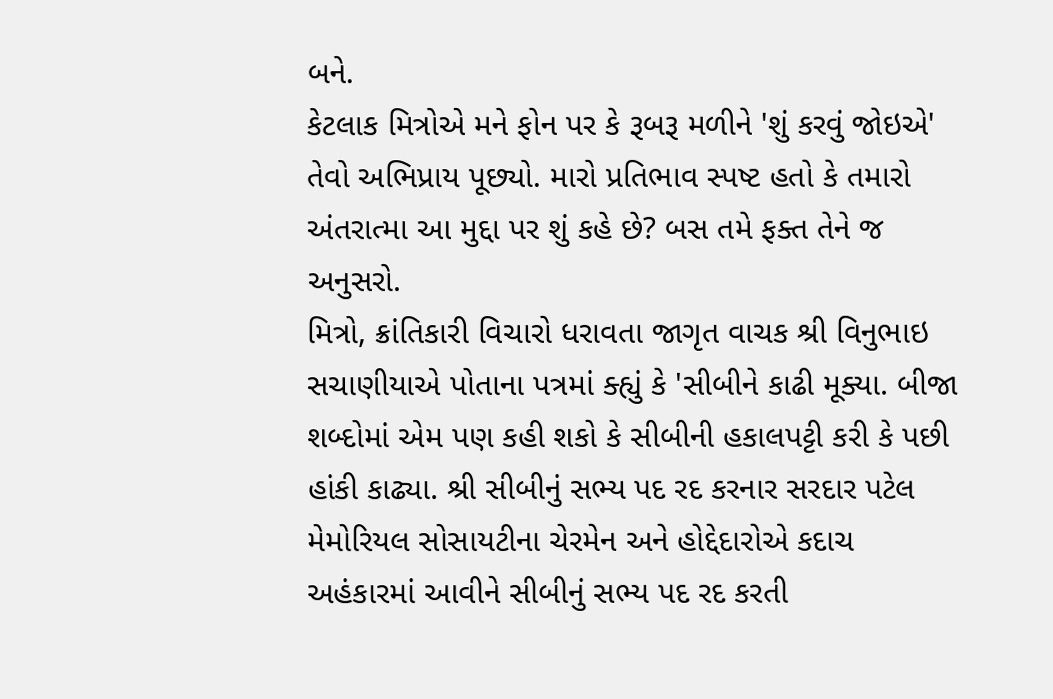બને.
કેટલાક મિત્રોએ મને ફોન પર કે રૂબરૂ મળીને 'શું કરવું જોઇએ' તેવો અભિપ્રાય પૂછ્યો. મારો પ્રતિભાવ સ્પષ્ટ હતો કે તમારો અંતરાત્મા આ મુદ્દા પર શું કહે છે? બસ તમે ફક્ત તેને જ અનુસરો.
મિત્રો, ક્રાંતિકારી વિચારો ધરાવતા જાગૃત વાચક શ્રી વિનુભાઇ સચાણીયાએ પોતાના પત્રમાં ક્હ્યું કે 'સીબીને કાઢી મૂક્યા. બીજા શબ્દોમાં એમ પણ કહી શકો કે સીબીની હકાલપટ્ટી કરી કે પછી હાંકી કાઢ્યા. શ્રી સીબીનું સભ્ય પદ રદ કરનાર સરદાર પટેલ મેમોરિયલ સોસાયટીના ચેરમેન અને હોદ્દેદારોએ કદાચ અહંકારમાં આવીને સીબીનું સભ્ય પદ રદ કરતી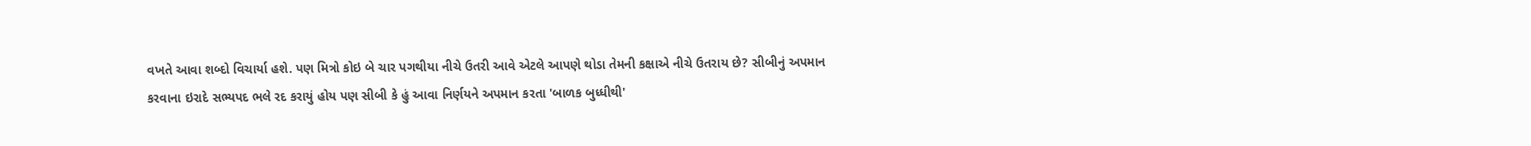વખતે આવા શબ્દો વિચાર્યા હશે. પણ મિત્રો કોઇ બે ચાર પગથીયા નીચે ઉતરી આવે એટલે આપણે થોડા તેમની કક્ષાએ નીચે ઉતરાય છે? સીબીનું અપમાન કરવાના ઇરાદે સભ્યપદ ભલે રદ કરાયું હોય પણ સીબી કે હું આવા નિર્ણયને અપમાન કરતા 'બાળક બુધ્ધીથી'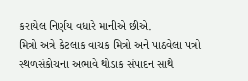કરાયેલ નિર્ણય વધારે માનીએ છીએ.
મિત્રો અત્રે કેટલાક વાચક મિત્રો અને પાઠવેલા પત્રો સ્થળસંકોચના અભાવે થોડાક સંપાદન સાથે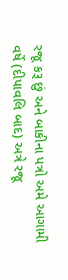રજૂ કરૂ છું અને બાકીના પત્રો અમે આગામી વર્ષે (દીપાવલિ બાદ) અત્રે રજૂ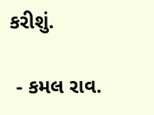કરીશું.

 - કમલ રાવ.